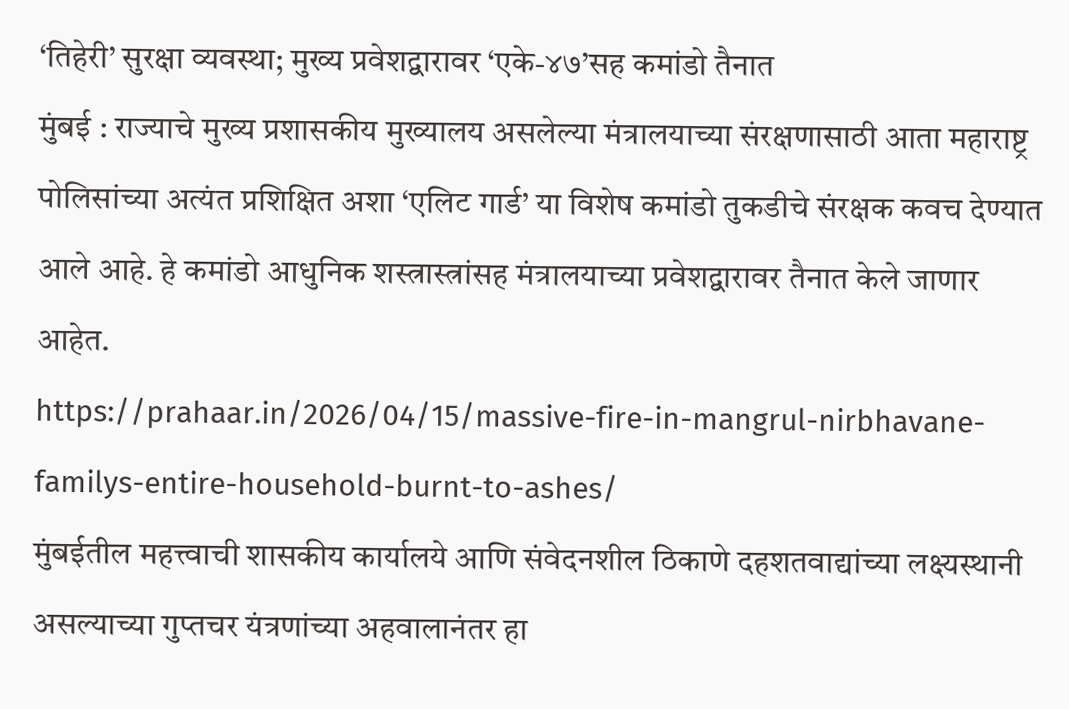‘तिहेरी’ सुरक्षा व्यवस्था; मुख्य प्रवेशद्वारावर ‘एके-४७’सह कमांडो तैनात
मुंबई : राज्याचे मुख्य प्रशासकीय मुख्यालय असलेल्या मंत्रालयाच्या संरक्षणासाठी आता महाराष्ट्र पोलिसांच्या अत्यंत प्रशिक्षित अशा ‘एलिट गार्ड’ या विशेष कमांडो तुकडीचे संरक्षक कवच देण्यात आले आहे. हे कमांडो आधुनिक शस्त्रास्त्रांसह मंत्रालयाच्या प्रवेशद्वारावर तैनात केले जाणार आहेत.
https://prahaar.in/2026/04/15/massive-fire-in-mangrul-nirbhavane-familys-entire-household-burnt-to-ashes/
मुंबईतील महत्त्वाची शासकीय कार्यालये आणि संवेदनशील ठिकाणे दहशतवाद्यांच्या लक्ष्यस्थानी असल्याच्या गुप्तचर यंत्रणांच्या अहवालानंतर हा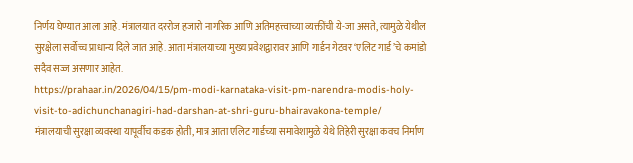निर्णय घेण्यात आला आहे. मंत्रालयात दररोज हजारो नागरिक आणि अतिमहत्त्वाच्या व्यक्तींची ये-जा असते, त्यामुळे येथील सुरक्षेला सर्वोच्च प्राधान्य दिले जात आहे. आता मंत्रालयाच्या मुख्य प्रवेशद्वारावर आणि गार्डन गेटवर ‘एलिट गार्ड’चे कमांडो सदैव सज्ज असणार आहेत.
https://prahaar.in/2026/04/15/pm-modi-karnataka-visit-pm-narendra-modis-holy-visit-to-adichunchanagiri-had-darshan-at-shri-guru-bhairavakona-temple/
मंत्रालयाची सुरक्षा व्यवस्था यापूर्वीच कडक होती, मात्र आता एलिट गार्डच्या समावेशामुळे येथे तिहेरी सुरक्षा कवच निर्माण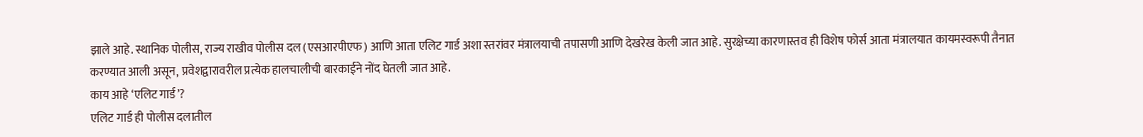झाले आहे. स्थानिक पोलीस, राज्य राखीव पोलीस दल (एसआरपीएफ) आणि आता एलिट गार्ड अशा स्तरांवर मंत्रालयाची तपासणी आणि देखरेख केली जात आहे. सुरक्षेच्या कारणास्तव ही विशेष फोर्स आता मंत्रालयात कायमस्वरूपी तैनात करण्यात आली असून, प्रवेशद्वारावरील प्रत्येक हालचालीची बारकाईने नोंद घेतली जात आहे.
काय आहे ‘एलिट गार्ड’?
एलिट गार्ड ही पोलीस दलातील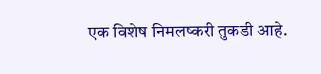एक विशेष निमलष्करी तुकडी आहे.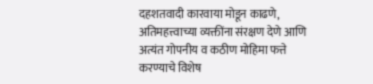दहशतवादी कारवाया मोडून काढणे, अतिमहत्त्वाच्या व्यक्तींना संरक्षण देणे आणि अत्यंत गोपनीय व कठीण मोहिमा फत्ते करण्याचे विशेष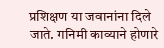प्रशिक्षण या जवानांना दिले जाते. गनिमी काव्याने होणारे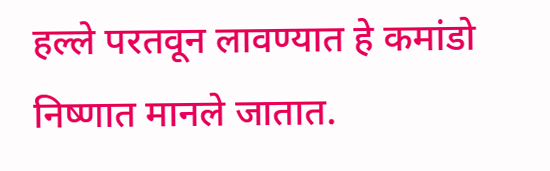हल्ले परतवून लावण्यात हे कमांडो निष्णात मानले जातात.